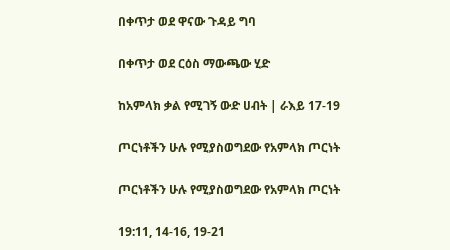በቀጥታ ወደ ዋናው ጉዳይ ግባ

በቀጥታ ወደ ርዕስ ማውጫው ሂድ

ከአምላክ ቃል የሚገኝ ውድ ሀብት | ራእይ 17-19

ጦርነቶችን ሁሉ የሚያስወግደው የአምላክ ጦርነት

ጦርነቶችን ሁሉ የሚያስወግደው የአምላክ ጦርነት

19:11, 14-16, 19-21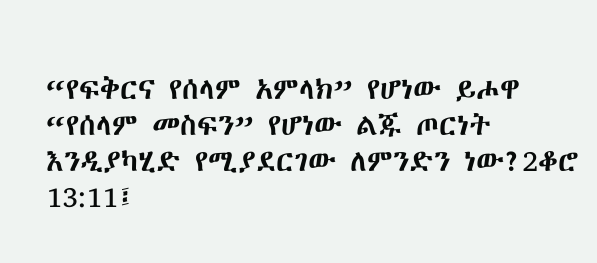“የፍቅርና የሰላም አምላክ” የሆነው ይሖዋ “የሰላም መስፍን” የሆነው ልጁ ጦርነት እንዲያካሂድ የሚያደርገው ለምንድን ነው?2ቆሮ 13:11፤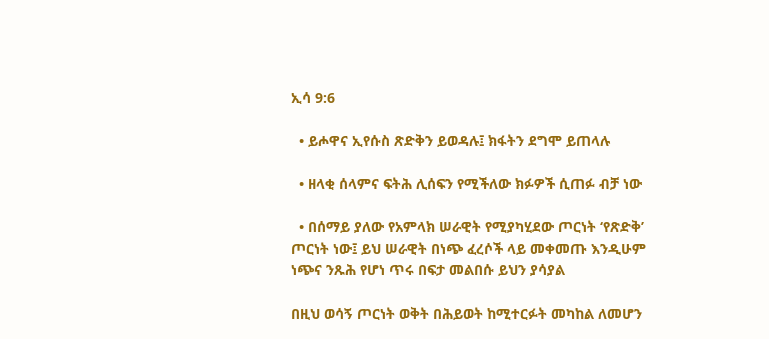ኢሳ 9:6

  • ይሖዋና ኢየሱስ ጽድቅን ይወዳሉ፤ ክፋትን ደግሞ ይጠላሉ

  • ዘላቂ ሰላምና ፍትሕ ሊሰፍን የሚችለው ክፉዎች ሲጠፉ ብቻ ነው

  • በሰማይ ያለው የአምላክ ሠራዊት የሚያካሂደው ጦርነት ‘የጽድቅ’ ጦርነት ነው፤ ይህ ሠራዊት በነጭ ፈረሶች ላይ መቀመጡ እንዲሁም ነጭና ንጹሕ የሆነ ጥሩ በፍታ መልበሱ ይህን ያሳያል

በዚህ ወሳኝ ጦርነት ወቅት በሕይወት ከሚተርፉት መካከል ለመሆን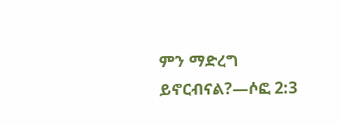ምን ማድረግ ይኖርብናል?—ሶፎ 2:3